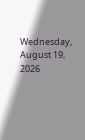Wednesday, August 19, 2026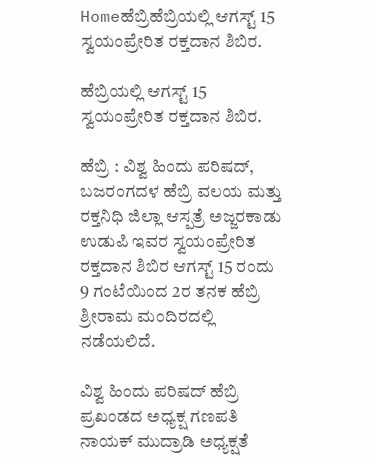Homeಹೆಬ್ರಿಹೆಬ್ರಿಯಲ್ಲಿ ಆಗಸ್ಟ್‌ 15 ಸ್ವಯಂಪ್ರೇರಿತ ರಕ್ತದಾನ ಶಿಬಿರ.

ಹೆಬ್ರಿಯಲ್ಲಿ ಆಗಸ್ಟ್‌ 15 ಸ್ವಯಂಪ್ರೇರಿತ ರಕ್ತದಾನ ಶಿಬಿರ.

ಹೆಬ್ರಿ : ವಿಶ್ವ ಹಿಂದು ಪರಿಷದ್‌, ಬಜರಂಗದಳ ಹೆಬ್ರಿ ವಲಯ ಮತ್ತು ರಕ್ತನಿಧಿ ಜಿಲ್ಲಾ ಆಸ್ಪತ್ರೆ ಅಜ್ಜರಕಾಡು ಉಡುಪಿ ಇವರ ಸ್ವಯಂಪ್ರೇರಿತ ರಕ್ತದಾನ ಶಿಬಿರ ಆಗಸ್ಟ್‌ 15 ರಂದು 9 ಗಂಟೆಯಿಂದ 2ರ ತನಕ ಹೆಬ್ರಿ ಶ್ರೀರಾಮ ಮಂದಿರದಲ್ಲಿ ನಡೆಯಲಿದೆ.

ವಿಶ್ವ ಹಿಂದು ಪರಿಷದ್‌ ಹೆಬ್ರಿ ಪ್ರಖಂಡದ ಅಧ್ಯಕ್ಷ ಗಣಪತಿ ನಾಯಕ್‌ ಮುದ್ರಾಡಿ ಅಧ್ಯಕ್ಷತೆ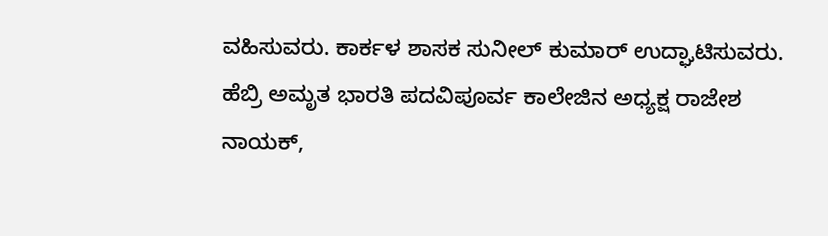ವಹಿಸುವರು. ಕಾರ್ಕಳ ಶಾಸಕ ಸುನೀಲ್‌ ಕುಮಾರ್‌ ಉದ್ಘಾಟಿಸುವರು. ಹೆಬ್ರಿ ಅಮೃತ ಭಾರತಿ ಪದವಿಪೂರ್ವ ಕಾಲೇಜಿನ ಅಧ್ಯಕ್ಷ ರಾಜೇಶ ನಾಯಕ್‌,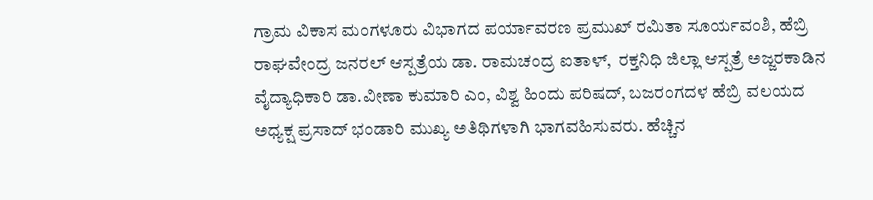ಗ್ರಾಮ ವಿಕಾಸ ಮಂಗಳೂರು ವಿಭಾಗದ ಪರ್ಯಾವರಣ ಪ್ರಮುಖ್‌ ರಮಿತಾ ಸೂರ್ಯವಂಶಿ, ಹೆಬ್ರಿ ರಾಘವೇಂದ್ರ ಜನರಲ್‌ ಆಸ್ಪತ್ರೆಯ ಡಾ. ರಾಮಚಂದ್ರ ಐತಾಳ್‌,  ರಕ್ತನಿಧಿ ಜಿಲ್ಲಾ ಆಸ್ಪತ್ರೆ ಅಜ್ಜರಕಾಡಿನ ವೈದ್ಯಾಧಿಕಾರಿ ಡಾ.ವೀಣಾ ಕುಮಾರಿ ಎಂ, ವಿಶ್ವ ಹಿಂದು ಪರಿಷದ್‌, ಬಜರಂಗದಳ ಹೆಬ್ರಿ ವಲಯದ ಅಧ್ಯಕ್ಷ ಪ್ರಸಾದ್‌ ಭಂಡಾರಿ ಮುಖ್ಯ ಅತಿಥಿಗಳಾಗಿ ಭಾಗವಹಿಸುವರು. ಹೆಚ್ಚಿನ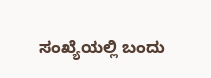ಸಂಖ್ಯೆಯಲ್ಲಿ ಬಂದು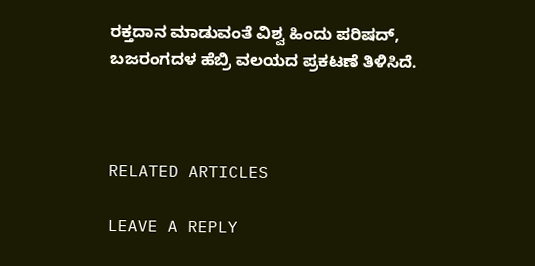ರಕ್ತದಾನ ಮಾಡುವಂತೆ ವಿಶ್ವ ಹಿಂದು ಪರಿಷದ್‌, ಬಜರಂಗದಳ ಹೆಬ್ರಿ ವಲಯದ ಪ್ರಕಟಣೆ ತಿಳಿಸಿದೆ.



RELATED ARTICLES

LEAVE A REPLY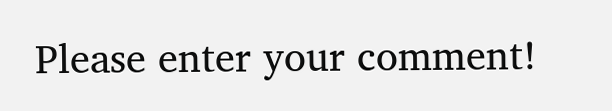Please enter your comment!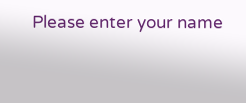Please enter your name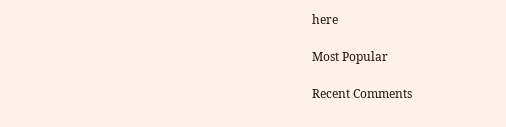here

Most Popular

Recent Comments